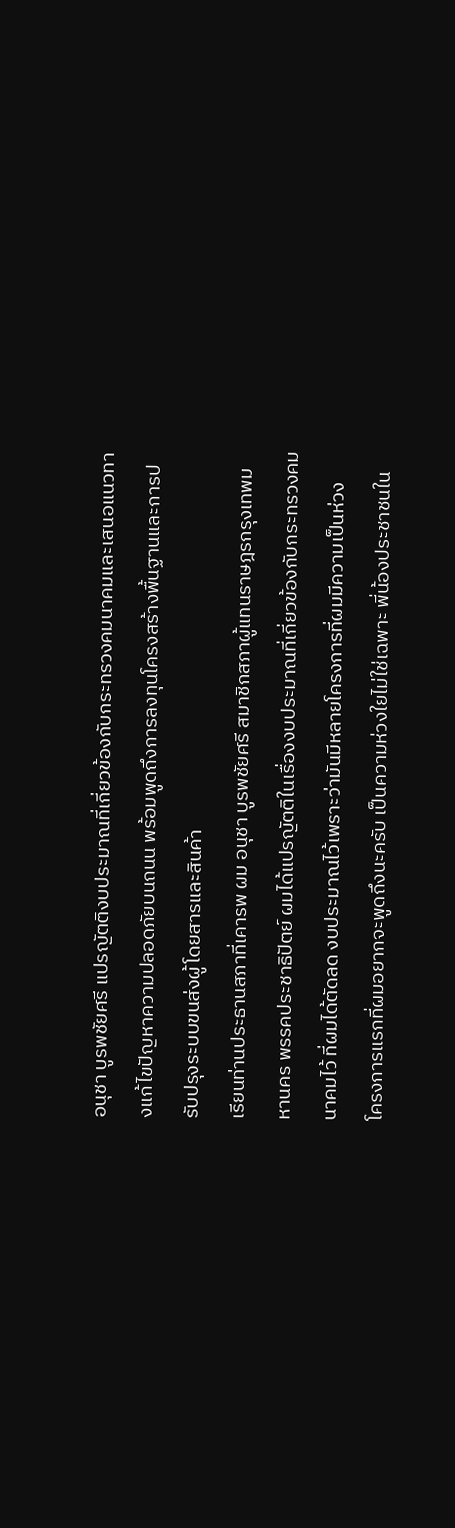อนุชา บูรพชัยศรี แปรญัตติงบประมาณที่เกี่ยวข้องกับกระทรวงคมนาคมและเสนอแนวทางแก้ไขปัญหาความปลอดภัยบนถนน พร้อมพูดถึงการลงทุนโครงสร้างพื้นฐานและการปรับปรุงระบบขนส่งผู้โดยสารและสินค้า
เรียนท่านประธานสภาที่เคารพ ผม อนุชา บูรพชัยศรี สมาชิกสภาผู้แทนราษฎรกรุงเทพมหานคร พรรคประชาธิปัตย์ ผมได้แปรญัตติในเรื่องงบประมาณที่เกี่ยวข้องกับกระทรวงคมนาคมไว้ ที่ผมได้ตัดลด งบประมาณไว้เพราะว่ามันมีหลายโครงการที่ผมมีความเป็นห่วง
โครงการแรกที่ผมอยากจะพูดถึงนะครับ เป็นความห่วงใยไม่ใช่เฉพาะ พี่น้องประชาชนใน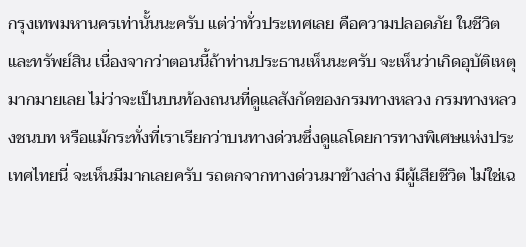กรุงเทพมหานครเท่านั้นนะครับ แต่ว่าทั่วประเทศเลย คือความปลอดภัย ในชีวิตและทรัพย์สิน เนื่องจากว่าตอนนี้ถ้าท่านประธานเห็นนะครับ จะเห็นว่าเกิดอุบัติเหตุ มากมายเลย ไม่ว่าจะเป็นบนท้องถนนที่ดูแลสังกัดของกรมทางหลวง กรมทางหลวงชนบท หรือแม้กระทั่งที่เราเรียกว่าบนทางด่วนซึ่งดูแลโดยการทางพิเศษแห่งประเทศไทยนี่ จะเห็นมีมากเลยครับ รถตกจากทางด่วนมาข้างล่าง มีผู้เสียชีวิต ไม่ใช่เฉ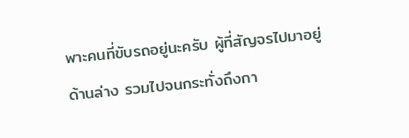พาะคนที่ขับรถอยู่นะครับ ผู้ที่สัญจรไปมาอยู่ด้านล่าง รวมไปจนกระทั่งถึงกา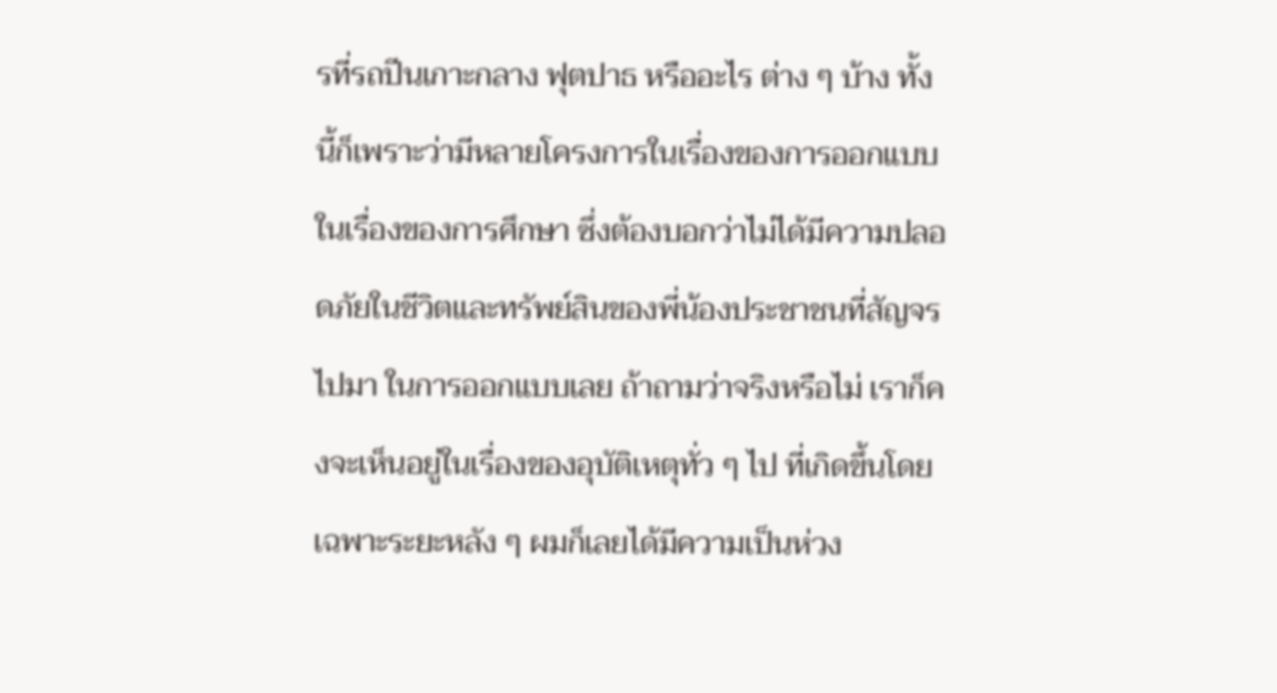รที่รถปีนเกาะกลาง ฟุตปาธ หรืออะไร ต่าง ๆ บ้าง ทั้งนี้ก็เพราะว่ามีหลายโครงการในเรื่องของการออกแบบ ในเรื่องของการศึกษา ซึ่งต้องบอกว่าไม่ได้มีความปลอดภัยในชีวิตและทรัพย์สินของพี่น้องประชาชนที่สัญจรไปมา ในการออกแบบเลย ถ้าถามว่าจริงหรือไม่ เราก็คงจะเห็นอยู่ในเรื่องของอุบัติเหตุทั่ว ๆ ไป ที่เกิดขึ้นโดยเฉพาะระยะหลัง ๆ ผมก็เลยได้มีความเป็นห่วง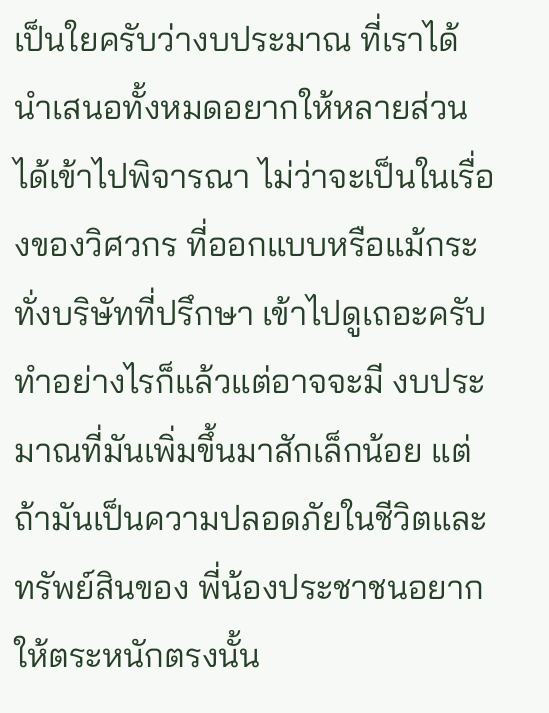เป็นใยครับว่างบประมาณ ที่เราได้นําเสนอทั้งหมดอยากให้หลายส่วนได้เข้าไปพิจารณา ไม่ว่าจะเป็นในเรื่องของวิศวกร ที่ออกแบบหรือแม้กระทั่งบริษัทที่ปรึกษา เข้าไปดูเถอะครับ ทําอย่างไรก็แล้วแต่อาจจะมี งบประมาณที่มันเพิ่มขึ้นมาสักเล็กน้อย แต่ถ้ามันเป็นความปลอดภัยในชีวิตและทรัพย์สินของ พี่น้องประชาชนอยากให้ตระหนักตรงนั้น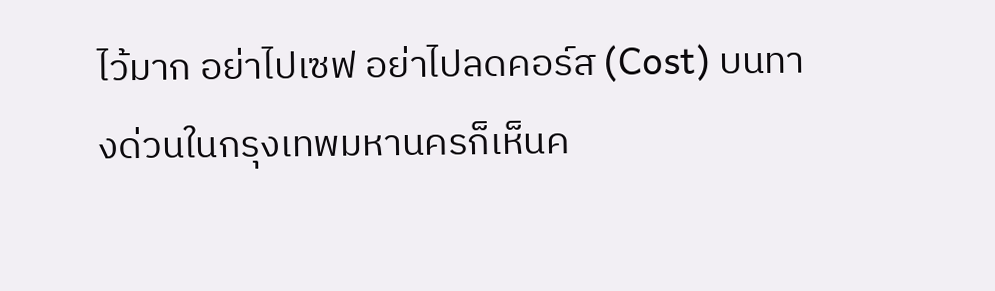ไว้มาก อย่าไปเซฟ อย่าไปลดคอร์ส (Cost) บนทางด่วนในกรุงเทพมหานครก็เห็นค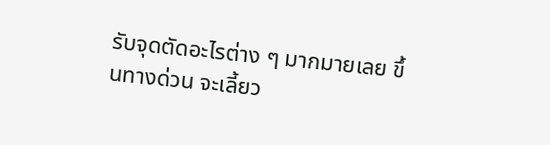รับจุดตัดอะไรต่าง ๆ มากมายเลย ขึ้นทางด่วน จะเลี้ยว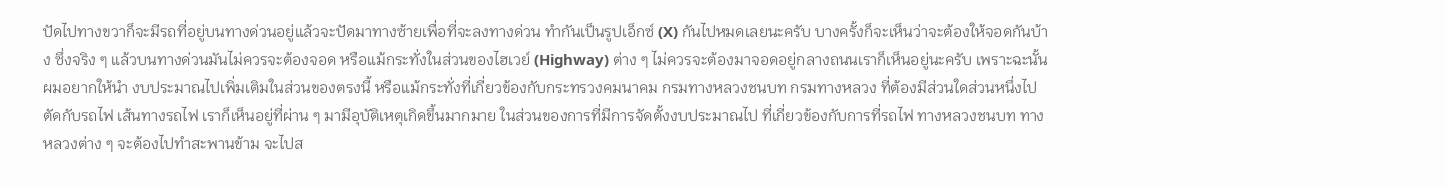ปัดไปทางขวาก็จะมีรถที่อยู่บนทางด่วนอยู่แล้วจะปัดมาทางซ้ายเพื่อที่จะลงทางด่วน ทํากันเป็นรูปเอ็กซ์ (X) กันไปหมดเลยนะครับ บางครั้งก็จะเห็นว่าจะต้องให้จอดกันบ้าง ซึ่งจริง ๆ แล้วบนทางด่วนมันไม่ควรจะต้องจอด หรือแม้กระทั่งในส่วนของไฮเวย์ (Highway) ต่าง ๆ ไม่ควรจะต้องมาจอดอยู่กลางถนนเราก็เห็นอยู่นะครับ เพราะฉะนั้นผมอยากให้นํา งบประมาณไปเพิ่มเติมในส่วนของตรงนี้ หรือแม้กระทั่งที่เกี่ยวข้องกับกระทรวงคมนาคม กรมทางหลวงชนบท กรมทางหลวง ที่ต้องมีส่วนใดส่วนหนึ่งไปตัดกับรถไฟ เส้นทางรถไฟ เราก็เห็นอยู่ที่ผ่าน ๆ มามีอุบัติเหตุเกิดขึ้นมากมาย ในส่วนของการที่มีการจัดตั้งงบประมาณไป ที่เกี่ยวข้องกับการที่รถไฟ ทางหลวงชนบท ทางหลวงต่าง ๆ จะต้องไปทําสะพานข้าม จะไปส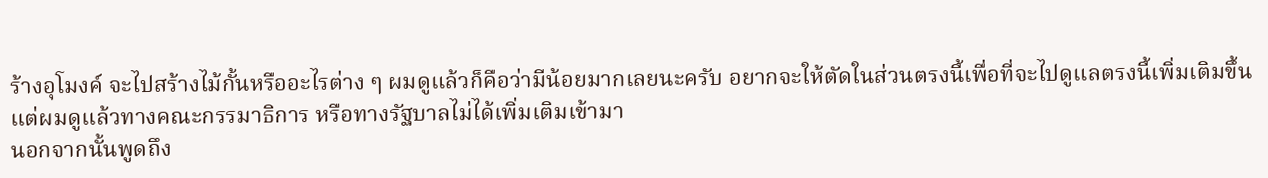ร้างอุโมงค์ จะไปสร้างไม้กั้นหรืออะไรต่าง ๆ ผมดูแล้วก็คือว่ามีน้อยมากเลยนะครับ อยากจะให้ตัดในส่วนตรงนี้เพื่อที่จะไปดูแลตรงนี้เพิ่มเติมขึ้นแต่ผมดูแล้วทางคณะกรรมาธิการ หรือทางรัฐบาลไม่ได้เพิ่มเติมเข้ามา
นอกจากนั้นพูดถึง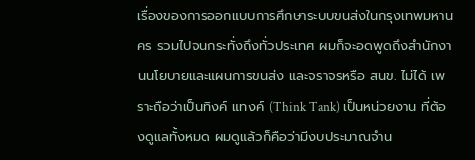เรื่องของการออกแบบการศึกษาระบบขนส่งในกรุงเทพมหานคร รวมไปจนกระทั่งถึงทั่วประเทศ ผมก็จะอดพูดถึงสํานักงานนโยบายและแผนการขนส่ง และจราจรหรือ สนข. ไม่ได้ เพราะถือว่าเป็นทิงค์ แทงค์ (Think Tank) เป็นหน่วยงาน ที่ต้องดูแลทั้งหมด ผมดูแล้วก็คือว่ามีงบประมาณจําน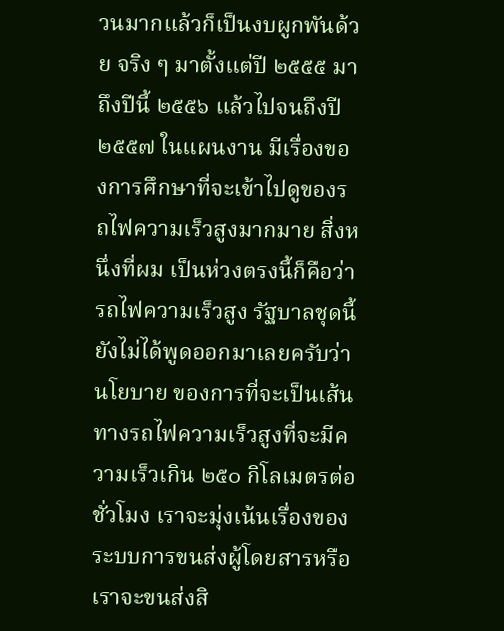วนมากแล้วก็เป็นงบผูกพันด้วย จริง ๆ มาตั้งแต่ปี ๒๕๕๕ มาถึงปีนี้ ๒๕๕๖ แล้วไปจนถึงปี ๒๕๕๗ ในแผนงาน มีเรื่องของการศึกษาที่จะเข้าไปดูของรถไฟความเร็วสูงมากมาย สิ่งหนึ่งที่ผม เป็นห่วงตรงนี้ก็คือว่ารถไฟความเร็วสูง รัฐบาลชุดนี้ยังไม่ได้พูดออกมาเลยครับว่านโยบาย ของการที่จะเป็นเส้นทางรถไฟความเร็วสูงที่จะมีความเร็วเกิน ๒๕๐ กิโลเมตรต่อชั่วโมง เราจะมุ่งเน้นเรื่องของระบบการขนส่งผู้โดยสารหรือเราจะขนส่งสิ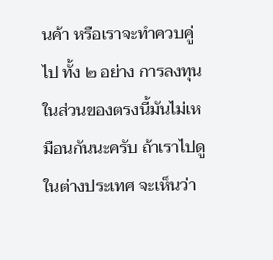นค้า หรือเราจะทําควบคู่ไป ทั้ง ๒ อย่าง การลงทุนในส่วนของตรงนี้มันไม่เหมือนกันนะครับ ถ้าเราไปดูในต่างประเทศ จะเห็นว่า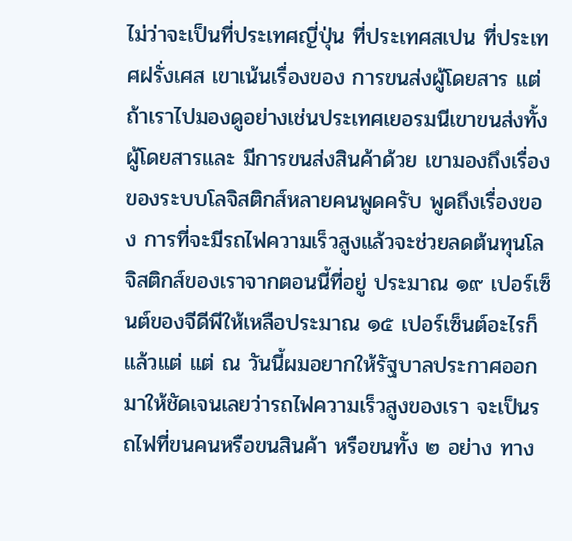ไม่ว่าจะเป็นที่ประเทศญี่ปุ่น ที่ประเทศสเปน ที่ประเทศฝรั่งเศส เขาเน้นเรื่องของ การขนส่งผู้โดยสาร แต่ถ้าเราไปมองดูอย่างเช่นประเทศเยอรมนีเขาขนส่งทั้งผู้โดยสารและ มีการขนส่งสินค้าด้วย เขามองถึงเรื่องของระบบโลจิสติกส์หลายคนพูดครับ พูดถึงเรื่องของ การที่จะมีรถไฟความเร็วสูงแล้วจะช่วยลดต้นทุนโลจิสติกส์ของเราจากตอนนี้ที่อยู่ ประมาณ ๑๙ เปอร์เซ็นต์ของจีดีพีให้เหลือประมาณ ๑๕ เปอร์เซ็นต์อะไรก็แล้วแต่ แต่ ณ วันนี้ผมอยากให้รัฐบาลประกาศออกมาให้ชัดเจนเลยว่ารถไฟความเร็วสูงของเรา จะเป็นรถไฟที่ขนคนหรือขนสินค้า หรือขนทั้ง ๒ อย่าง ทาง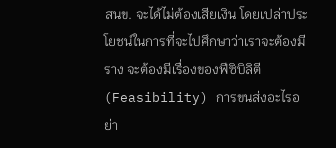สนข. จะได้ไม่ต้องเสียเงิน โดยเปล่าประโยชน์ในการที่จะไปศึกษาว่าเราจะต้องมีราง จะต้องมีเรื่องของฟีซิบิลิตี (Feasibility) การขนส่งอะไรอย่า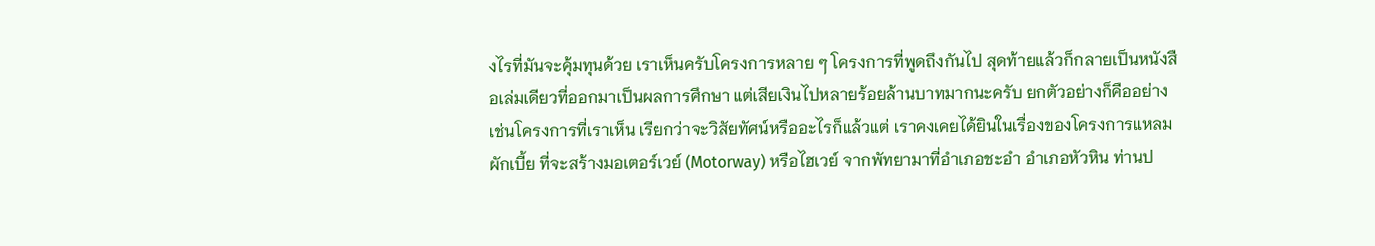งไรที่มันจะคุ้มทุนด้วย เราเห็นครับโครงการหลาย ๆ โครงการที่พูดถึงกันไป สุดท้ายแล้วก็กลายเป็นหนังสือเล่มเดียวที่ออกมาเป็นผลการศึกษา แต่เสียเงินไปหลายร้อยล้านบาทมากนะครับ ยกตัวอย่างก็คืออย่างเช่นโครงการที่เราเห็น เรียกว่าจะวิสัยทัศน์หรืออะไรก็แล้วแต่ เราคงเคยได้ยินในเรื่องของโครงการแหลมผักเบี้ย ที่จะสร้างมอเตอร์เวย์ (Motorway) หรือไฮเวย์ จากพัทยามาที่อําเภอชะอํา อําเภอหัวหิน ท่านป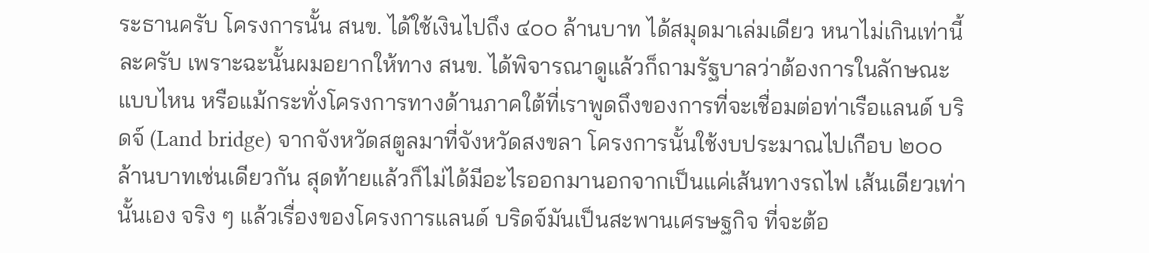ระธานครับ โครงการนั้น สนข. ได้ใช้เงินไปถึง ๔๐๐ ล้านบาท ได้สมุดมาเล่มเดียว หนาไม่เกินเท่านี้ละครับ เพราะฉะนั้นผมอยากให้ทาง สนข. ได้พิจารณาดูแล้วก็ถามรัฐบาลว่าต้องการในลักษณะแบบไหน หรือแม้กระทั่งโครงการทางด้านภาคใต้ที่เราพูดถึงของการที่จะเชื่อมต่อท่าเรือแลนด์ บริดจ์ (Land bridge) จากจังหวัดสตูลมาที่จังหวัดสงขลา โครงการนั้นใช้งบประมาณไปเกือบ ๒๐๐ ล้านบาทเช่นเดียวกัน สุดท้ายแล้วก็ไม่ได้มีอะไรออกมานอกจากเป็นแค่เส้นทางรถไฟ เส้นเดียวเท่านั้นเอง จริง ๆ แล้วเรื่องของโครงการแลนด์ บริดจ์มันเป็นสะพานเศรษฐกิจ ที่จะต้อ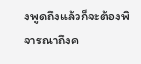งพูดถึงแล้วก็จะต้องพิจารณาถึงค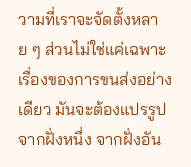วามที่เราจะจัดตั้งหลาย ๆ ส่วนไม่ใช่แค่เฉพาะ เรื่องของการขนส่งอย่างเดียว มันจะต้องแปรรูปจากฝั่งหนึ่ง จากฝั่งอัน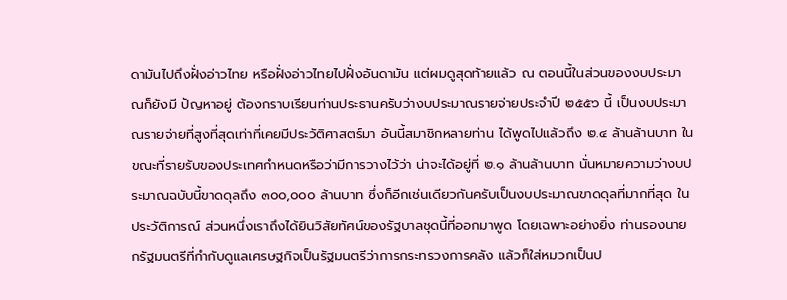ดามันไปถึงฝั่งอ่าวไทย หรือฝั่งอ่าวไทยไปฝั่งอันดามัน แต่ผมดูสุดท้ายแล้ว ณ ตอนนี้ในส่วนของงบประมาณก็ยังมี ปัญหาอยู่ ต้องกราบเรียนท่านประธานครับว่างบประมาณรายจ่ายประจําปี ๒๕๕๖ นี้ เป็นงบประมาณรายจ่ายที่สูงที่สุดเท่าที่เคยมีประวัติศาสตร์มา อันนี้สมาชิกหลายท่าน ได้พูดไปแล้วถึง ๒.๔ ล้านล้านบาท ในขณะที่รายรับของประเทศกําหนดหรือว่ามีการวางไว้ว่า น่าจะได้อยู่ที่ ๒.๑ ล้านล้านบาท นั่นหมายความว่างบประมาณฉบับนี้ขาดดุลถึง ๓๐๐,๐๐๐ ล้านบาท ซึ่งก็อีกเช่นเดียวกันครับเป็นงบประมาณขาดดุลที่มากที่สุด ในประวัติการณ์ ส่วนหนึ่งเราถึงได้ยินวิสัยทัศน์ของรัฐบาลชุดนี้ที่ออกมาพูด โดยเฉพาะอย่างยิ่ง ท่านรองนายกรัฐมนตรีที่กํากับดูแลเศรษฐกิจเป็นรัฐมนตรีว่าการกระทรวงการคลัง แล้วก็ใส่หมวกเป็นป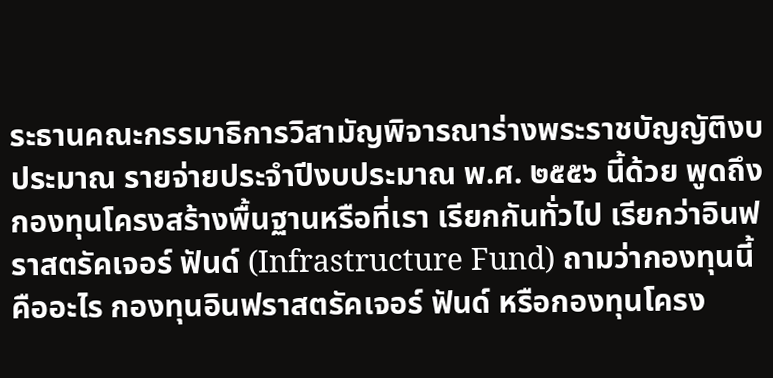ระธานคณะกรรมาธิการวิสามัญพิจารณาร่างพระราชบัญญัติงบประมาณ รายจ่ายประจําปีงบประมาณ พ.ศ. ๒๕๕๖ นี้ด้วย พูดถึงกองทุนโครงสร้างพื้นฐานหรือที่เรา เรียกกันทั่วไป เรียกว่าอินฟราสตรัคเจอร์ ฟันด์ (Infrastructure Fund) ถามว่ากองทุนนี้ คืออะไร กองทุนอินฟราสตรัคเจอร์ ฟันด์ หรือกองทุนโครง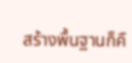สร้างพื้นฐานก็คื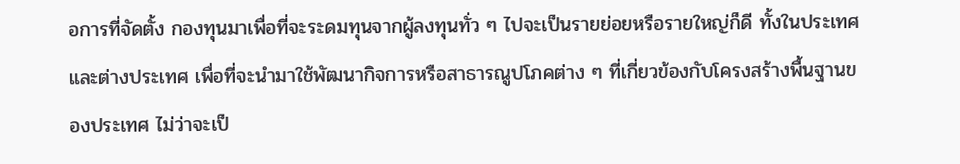อการที่จัดตั้ง กองทุนมาเพื่อที่จะระดมทุนจากผู้ลงทุนทั่ว ๆ ไปจะเป็นรายย่อยหรือรายใหญ่ก็ดี ทั้งในประเทศและต่างประเทศ เพื่อที่จะนํามาใช้พัฒนากิจการหรือสาธารณูปโภคต่าง ๆ ที่เกี่ยวข้องกับโครงสร้างพื้นฐานของประเทศ ไม่ว่าจะเป็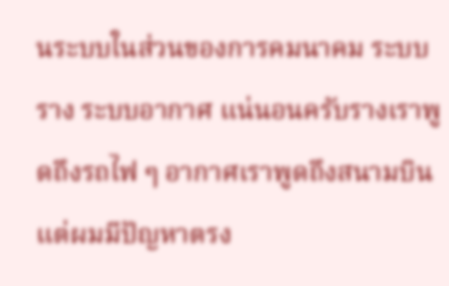นระบบในส่วนของการคมนาคม ระบบราง ระบบอากาศ แน่นอนครับรางเราพูดถึงรถไฟ ๆ อากาศเราพูดถึงสนามบิน แต่ผมมีปัญหาตรง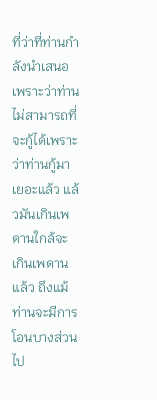ที่ว่าที่ท่านกําลังนําเสนอเพราะว่าท่าน ไม่สามารถที่จะกู้ได้เพราะว่าท่านกู้มาเยอะแล้ว แล้วมันเกินเพดานใกล้จะเกินเพดานแล้ว ถึงแม้ท่านจะมีการโอนบางส่วนไป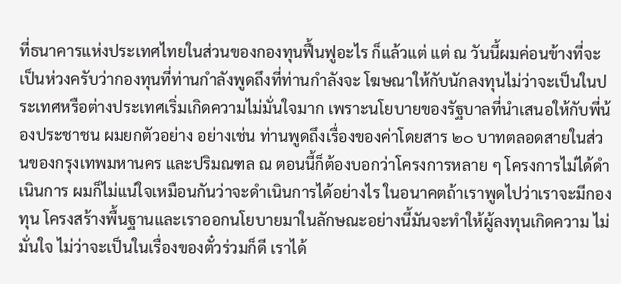ที่ธนาคารแห่งประเทศไทยในส่วนของกองทุนฟื้นฟูอะไร ก็แล้วแต่ แต่ ณ วันนี้ผมค่อนข้างที่จะเป็นห่วงครับว่ากองทุนที่ท่านกําลังพูดถึงที่ท่านกําลังจะ โฆษณาให้กับนักลงทุนไม่ว่าจะเป็นในประเทศหรือต่างประเทศเริ่มเกิดความไม่มั่นใจมาก เพราะนโยบายของรัฐบาลที่นําเสนอให้กับพี่น้องประชาชน ผมยกตัวอย่าง อย่างเช่น ท่านพูดถึงเรื่องของค่าโดยสาร ๒๐ บาทตลอดสายในส่วนของกรุงเทพมหานคร และปริมณฑล ณ ตอนนี้ก็ต้องบอกว่าโครงการหลาย ๆ โครงการไม่ได้ดําเนินการ ผมก็ไม่แน่ใจเหมือนกันว่าจะดําเนินการได้อย่างไร ในอนาคตถ้าเราพูดไปว่าเราจะมีกองทุน โครงสร้างพื้นฐานและเราออกนโยบายมาในลักษณะอย่างนี้มันจะทําให้ผู้ลงทุนเกิดความ ไม่มั่นใจ ไม่ว่าจะเป็นในเรื่องของตั๋วร่วมก็ดี เราได้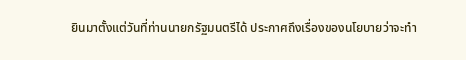ยินมาตั้งแต่วันที่ท่านนายกรัฐมนตรีได้ ประกาศถึงเรื่องของนโยบายว่าจะทํา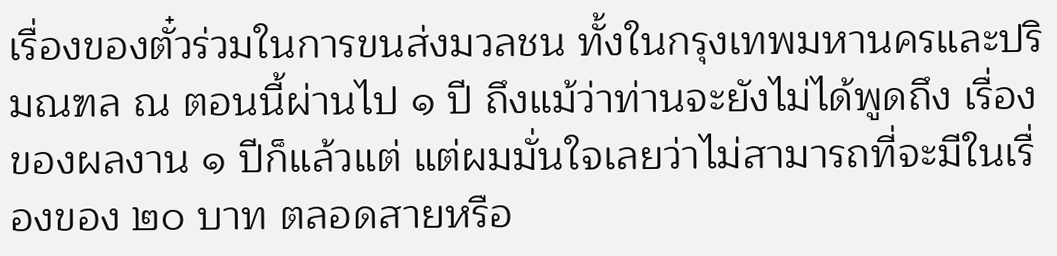เรื่องของตั๋วร่วมในการขนส่งมวลชน ทั้งในกรุงเทพมหานครและปริมณฑล ณ ตอนนี้ผ่านไป ๑ ปี ถึงแม้ว่าท่านจะยังไม่ได้พูดถึง เรื่องของผลงาน ๑ ปีก็แล้วแต่ แต่ผมมั่นใจเลยว่าไม่สามารถที่จะมีในเรื่องของ ๒๐ บาท ตลอดสายหรือ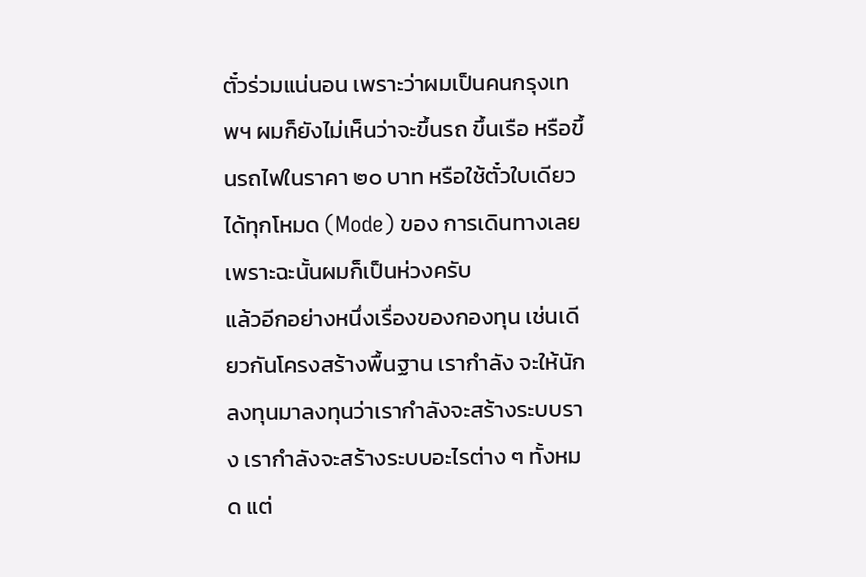ตั๋วร่วมแน่นอน เพราะว่าผมเป็นคนกรุงเทพฯ ผมก็ยังไม่เห็นว่าจะขึ้นรถ ขึ้นเรือ หรือขึ้นรถไฟในราคา ๒๐ บาท หรือใช้ตั๋วใบเดียวได้ทุกโหมด (Mode) ของ การเดินทางเลย เพราะฉะนั้นผมก็เป็นห่วงครับ
แล้วอีกอย่างหนึ่งเรื่องของกองทุน เช่นเดียวกันโครงสร้างพื้นฐาน เรากําลัง จะให้นักลงทุนมาลงทุนว่าเรากําลังจะสร้างระบบราง เรากําลังจะสร้างระบบอะไรต่าง ๆ ทั้งหมด แต่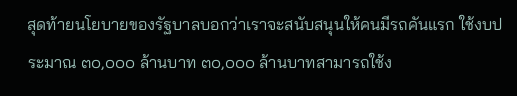สุดท้ายนโยบายของรัฐบาลบอกว่าเราจะสนับสนุนให้คนมีรถคันแรก ใช้งบประมาณ ๓๐,๐๐๐ ล้านบาท ๓๐,๐๐๐ ล้านบาทสามารถใช้ง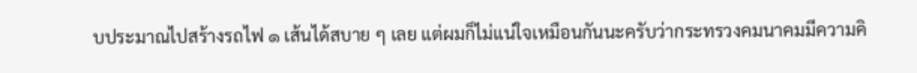บประมาณไปสร้างรถไฟ ๑ เส้นได้สบาย ๆ เลย แต่ผมก็ไม่แน่ใจเหมือนกันนะครับว่ากระทรวงคมนาคมมีความคิ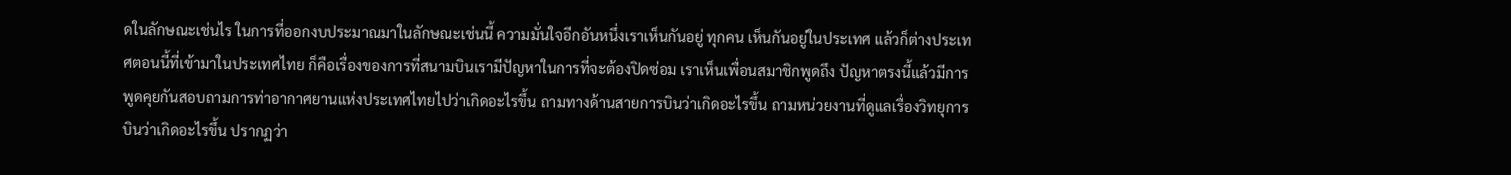ดในลักษณะเช่นไร ในการที่ออกงบประมาณมาในลักษณะเช่นนี้ ความมั่นใจอีกอันหนึ่งเราเห็นกันอยู่ ทุกคน เห็นกันอยู่ในประเทศ แล้วก็ต่างประเทศตอนนี้ที่เข้ามาในประเทศไทย ก็คือเรื่องของการที่สนามบินเรามีปัญหาในการที่จะต้องปิดซ่อม เราเห็นเพื่อนสมาชิกพูดถึง ปัญหาตรงนี้แล้วมีการพูดคุยกันสอบถามการท่าอากาศยานแห่งประเทศไทยไปว่าเกิดอะไรขึ้น ถามทางด้านสายการบินว่าเกิดอะไรขึ้น ถามหน่วยงานที่ดูแลเรื่องวิทยุการบินว่าเกิดอะไรขึ้น ปรากฏว่า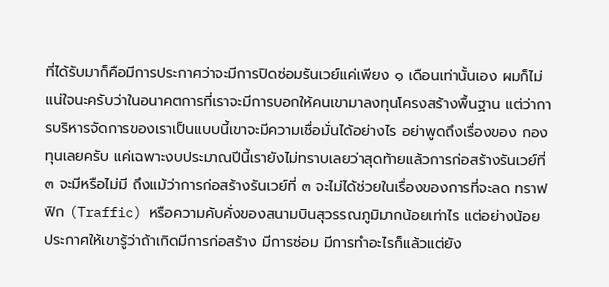ที่ได้รับมาก็คือมีการประกาศว่าจะมีการปิดซ่อมรันเวย์แค่เพียง ๑ เดือนเท่านั้นเอง ผมก็ไม่แน่ใจนะครับว่าในอนาคตการที่เราจะมีการบอกให้คนเขามาลงทุนโครงสร้างพื้นฐาน แต่ว่าการบริหารจัดการของเราเป็นแบบนี้เขาจะมีความเชื่อมั่นได้อย่างไร อย่าพูดถึงเรื่องของ กองทุนเลยครับ แค่เฉพาะงบประมาณปีนี้เรายังไม่ทราบเลยว่าสุดท้ายแล้วการก่อสร้างรันเวย์ที่ ๓ จะมีหรือไม่มี ถึงแม้ว่าการก่อสร้างรันเวย์ที่ ๓ จะไม่ได้ช่วยในเรื่องของการที่จะลด ทราฟฟิก (Traffic) หรือความคับคั่งของสนามบินสุวรรณภูมิมากน้อยเท่าไร แต่อย่างน้อย ประกาศให้เขารู้ว่าถ้าเกิดมีการก่อสร้าง มีการซ่อม มีการทําอะไรก็แล้วแต่ยัง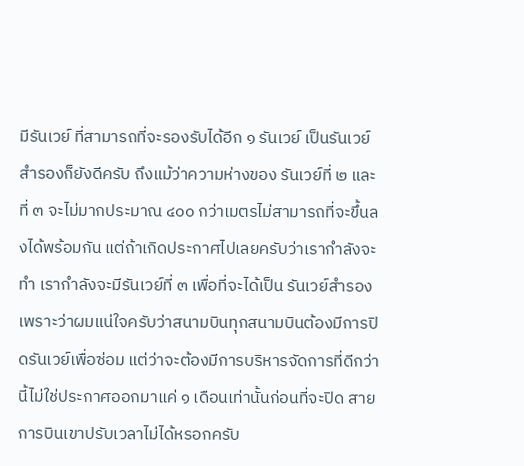มีรันเวย์ ที่สามารถที่จะรองรับได้อีก ๑ รันเวย์ เป็นรันเวย์สํารองก็ยังดีครับ ถึงแม้ว่าความห่างของ รันเวย์ที่ ๒ และที่ ๓ จะไม่มากประมาณ ๔๐๐ กว่าเมตรไม่สามารถที่จะขึ้นลงได้พร้อมกัน แต่ถ้าเกิดประกาศไปเลยครับว่าเรากําลังจะทํา เรากําลังจะมีรันเวย์ที่ ๓ เพื่อที่จะได้เป็น รันเวย์สํารอง เพราะว่าผมแน่ใจครับว่าสนามบินทุกสนามบินต้องมีการปิดรันเวย์เพื่อซ่อม แต่ว่าจะต้องมีการบริหารจัดการที่ดีกว่านี้ไม่ใช่ประกาศออกมาแค่ ๑ เดือนเท่านั้นก่อนที่จะปิด สายการบินเขาปรับเวลาไม่ได้หรอกครับ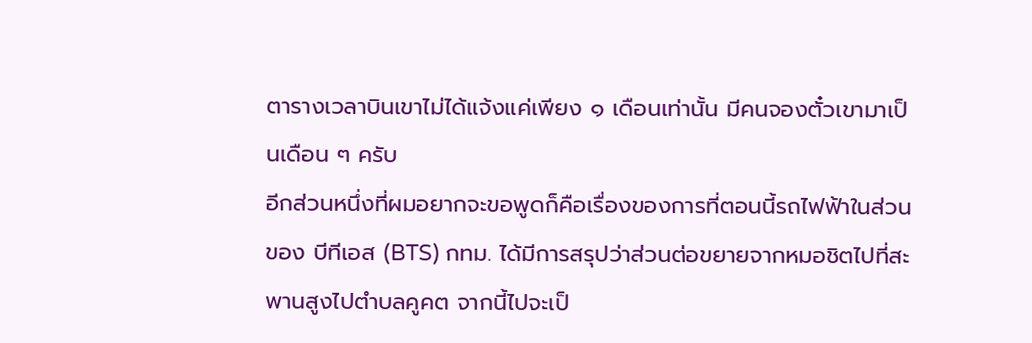ตารางเวลาบินเขาไม่ได้แจ้งแค่เพียง ๑ เดือนเท่านั้น มีคนจองตั๋วเขามาเป็นเดือน ๆ ครับ
อีกส่วนหนึ่งที่ผมอยากจะขอพูดก็คือเรื่องของการที่ตอนนี้รถไฟฟ้าในส่วนของ บีทีเอส (BTS) กทม. ได้มีการสรุปว่าส่วนต่อขยายจากหมอชิตไปที่สะพานสูงไปตําบลคูคต จากนี้ไปจะเป็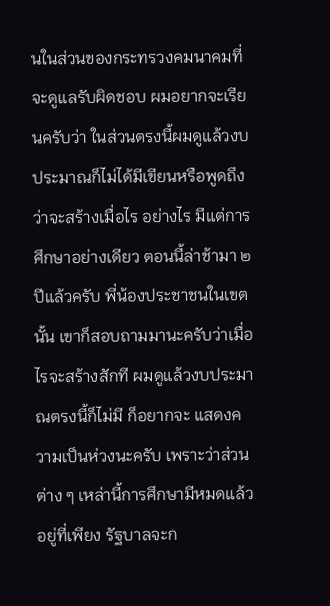นในส่วนของกระทรวงคมนาคมที่จะดูแลรับผิดชอบ ผมอยากจะเรียนครับว่า ในส่วนตรงนี้ผมดูแล้วงบประมาณก็ไม่ได้มีเขียนหรือพูดถึงว่าจะสร้างเมื่อไร อย่างไร มีแต่การศึกษาอย่างเดียว ตอนนี้ล่าช้ามา ๒ ปีแล้วครับ พี่น้องประชาชนในเขตนั้น เขาก็สอบถามมานะครับว่าเมื่อไรจะสร้างสักที ผมดูแล้วงบประมาณตรงนี้ก็ไม่มี ก็อยากจะ แสดงความเป็นห่วงนะครับ เพราะว่าส่วนต่าง ๆ เหล่านี้การศึกษามีหมดแล้วอยู่ที่เพียง รัฐบาลจะก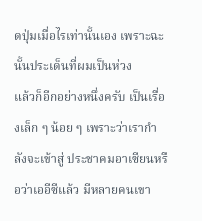ดปุ่มเมื่อไรเท่านั้นเอง เพราะฉะนั้นประเด็นที่ผมเป็นห่วง
แล้วก็อีกอย่างหนึ่งครับ เป็นเรื่องเล็ก ๆ น้อย ๆ เพราะว่าเรากําลังจะเข้าสู่ ประชาคมอาเซียนหรือว่าเออีซีแล้ว มีหลายคนเขา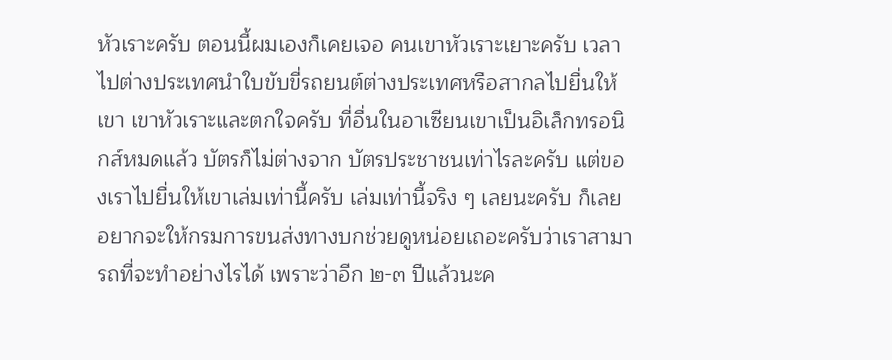หัวเราะครับ ตอนนี้ผมเองก็เคยเจอ คนเขาหัวเราะเยาะครับ เวลาไปต่างประเทศนําใบขับขี่รถยนต์ต่างประเทศหรือสากลไปยื่นให้เขา เขาหัวเราะและตกใจครับ ที่อื่นในอาเซียนเขาเป็นอิเล็กทรอนิกส์หมดแล้ว บัตรก็ไม่ต่างจาก บัตรประชาชนเท่าไรละครับ แต่ของเราไปยื่นให้เขาเล่มเท่านี้ครับ เล่มเท่านี้จริง ๆ เลยนะครับ ก็เลยอยากจะให้กรมการขนส่งทางบกช่วยดูหน่อยเถอะครับว่าเราสามารถที่จะทําอย่างไรได้ เพราะว่าอีก ๒-๓ ปีแล้วนะค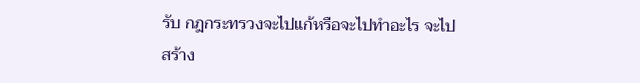รับ กฎกระทรวงจะไปแก้หรือจะไปทําอะไร จะไปสร้าง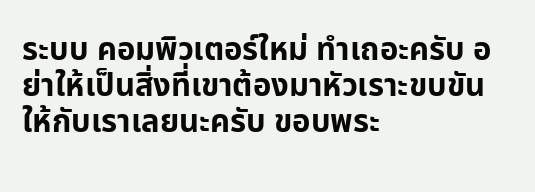ระบบ คอมพิวเตอร์ใหม่ ทําเถอะครับ อย่าให้เป็นสิ่งที่เขาต้องมาหัวเราะขบขันให้กับเราเลยนะครับ ขอบพระ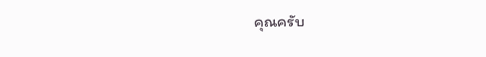คุณครับ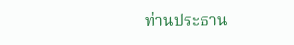ท่านประธาน